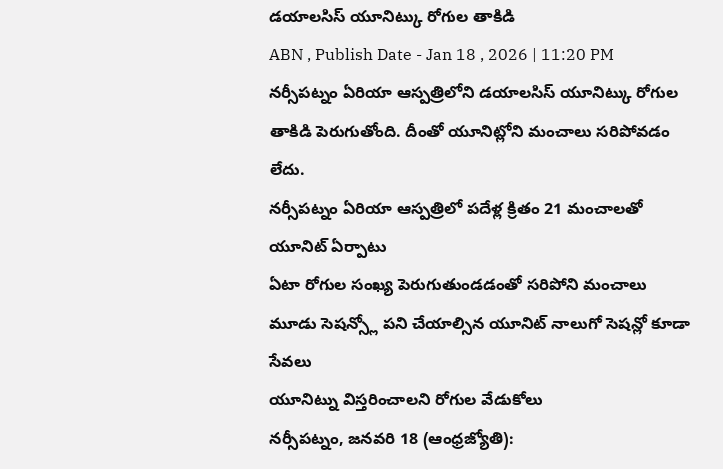డయాలసిస్ యూనిట్కు రోగుల తాకిడి
ABN , Publish Date - Jan 18 , 2026 | 11:20 PM
నర్సీపట్నం ఏరియా ఆస్పత్రిలోని డయాలసిస్ యూనిట్కు రోగుల తాకిడి పెరుగుతోంది. దీంతో యూనిట్లోని మంచాలు సరిపోవడం లేదు.
నర్సీపట్నం ఏరియా ఆస్పత్రిలో పదేళ్ల క్రితం 21 మంచాలతో యూనిట్ ఏర్పాటు
ఏటా రోగుల సంఖ్య పెరుగుతుండడంతో సరిపోని మంచాలు
మూడు సెషన్స్లో పని చేయాల్సిన యూనిట్ నాలుగో సెషన్లో కూడా సేవలు
యూనిట్ను విస్తరించాలని రోగుల వేడుకోలు
నర్సీపట్నం, జనవరి 18 (ఆంధ్రజ్యోతి):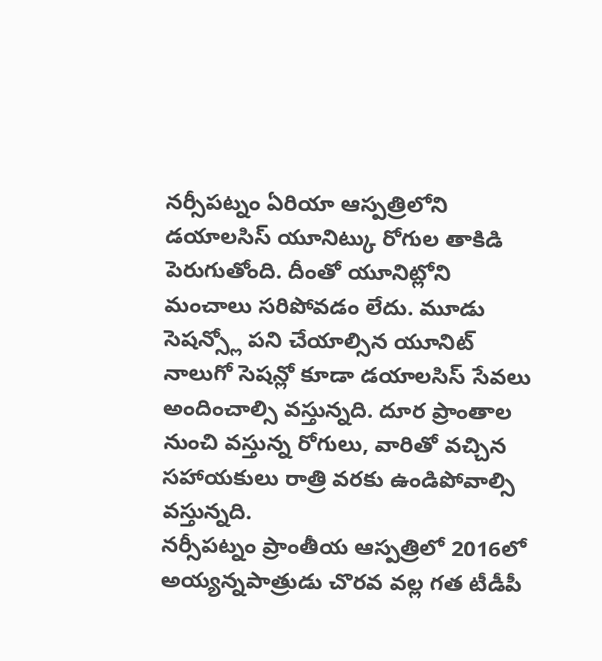నర్సీపట్నం ఏరియా ఆస్పత్రిలోని డయాలసిస్ యూనిట్కు రోగుల తాకిడి పెరుగుతోంది. దీంతో యూనిట్లోని మంచాలు సరిపోవడం లేదు. మూడు సెషన్స్లో పని చేయాల్సిన యూనిట్ నాలుగో సెషన్లో కూడా డయాలసిస్ సేవలు అందించాల్సి వస్తున్నది. దూర ప్రాంతాల నుంచి వస్తున్న రోగులు, వారితో వచ్చిన సహాయకులు రాత్రి వరకు ఉండిపోవాల్సి వస్తున్నది.
నర్సీపట్నం ప్రాంతీయ ఆస్పత్రిలో 2016లో అయ్యన్నపాత్రుడు చొరవ వల్ల గత టీడీపీ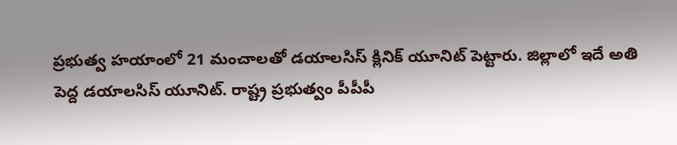ప్రభుత్వ హయాంలో 21 మంచాలతో డయాలసిస్ క్లినిక్ యూనిట్ పెట్టారు. జిల్లాలో ఇదే అతి పెద్ద డయాలసిస్ యూనిట్. రాష్ట్ర ప్రభుత్వం పీపీపీ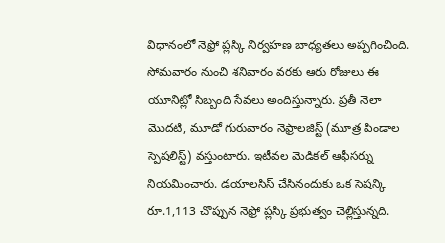విధానంలో నెఫ్రో ప్లస్కి నిర్వహణ బాధ్యతలు అప్పగించింది. సోమవారం నుంచి శనివారం వరకు ఆరు రోజులు ఈ యూనిట్లో సిబ్బంది సేవలు అందిస్తున్నారు. ప్రతీ నెలా మొదటి, మూడో గురువారం నెఫ్రాలజిస్ట్ (మూత్ర పిండాల స్పెషలిస్ట్) వస్తుంటారు. ఇటీవల మెడికల్ ఆఫీసర్ను నియమించారు. డయాలసిస్ చేసినందుకు ఒక సెషన్కి రూ.1,113 చొప్పున నెఫ్రో ప్లస్కి ప్రభుత్వం చెల్లిస్తున్నది.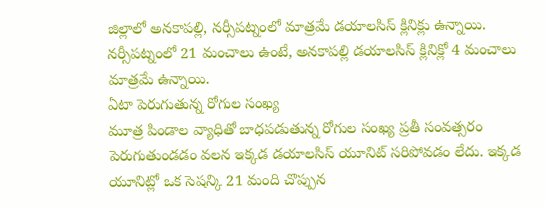జిల్లాలో అనకాపల్లి, నర్సీపట్నంలో మాత్రమే డయాలసిస్ క్లినిక్లు ఉన్నాయి. నర్సీపట్నంలో 21 మంచాలు ఉంటే, అనకాపల్లి డయాలసిస్ క్లినిక్లో 4 మంచాలు మాత్రమే ఉన్నాయి.
ఏటా పెరుగుతున్న రోగుల సంఖ్య
మూత్ర పిండాల వ్యాధితో బాధపడుతున్న రోగుల సంఖ్య ప్రతీ సంవత్సరం పెరుగుతుండడం వలన ఇక్కడ డయాలసిస్ యూనిట్ సరిపోవడం లేదు. ఇక్కడ యూనిట్లో ఒక సెషన్కి 21 మంది చొప్పున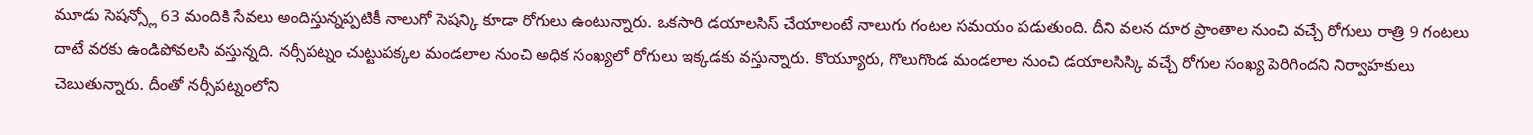మూడు సెషన్స్లో 63 మందికి సేవలు అందిస్తున్నప్పటికీ నాలుగో సెషన్కి కూడా రోగులు ఉంటున్నారు. ఒకసారి డయాలసిస్ చేయాలంటే నాలుగు గంటల సమయం పడుతుంది. దీని వలన దూర ప్రాంతాల నుంచి వచ్చే రోగులు రాత్రి 9 గంటలు దాటే వరకు ఉండిపోవలసి వస్తున్నది. నర్సీపట్నం చుట్టుపక్కల మండలాల నుంచి అధిక సంఖ్యలో రోగులు ఇక్కడకు వస్తున్నారు. కొయ్యూరు, గొలుగొండ మండలాల నుంచి డయాలసిస్కి వచ్చే రోగుల సంఖ్య పెరిగిందని నిర్వాహకులు చెబుతున్నారు. దీంతో నర్సీపట్నంలోని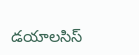డయాలసిస్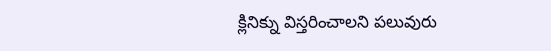క్లినిక్ను విస్తరించాలని పలువురు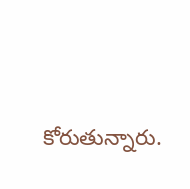కోరుతున్నారు.